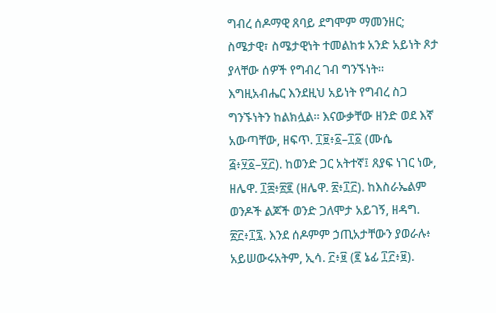ግብረ ሰዶማዊ ጸባይ ደግሞም ማመንዘር; ስሜታዊ፣ ስሜታዊነት ተመልከቱ አንድ አይነት ጾታ ያላቸው ሰዎች የግብረ ገብ ግንኙነት። እግዚአብሔር እንደዚህ አይነት የግብረ ስጋ ግንኙነትን ከልክሏል። እናውቃቸው ዘንድ ወደ እኛ አውጣቸው, ዘፍጥ. ፲፱፥፩–፲፩ (ሙሴ ፭፥፶፩–፶፫). ከወንድ ጋር አትተኛ፤ ጸያፍ ነገር ነው, ዘሌዋ. ፲፰፥፳፪ (ዘሌዋ. ፳፥፲፫). ከእስራኤልም ወንዶች ልጆች ወንድ ጋለሞታ አይገኝ, ዘዳግ. ፳፫፥፲፯. እንደ ሰዶምም ኃጢአታቸውን ያወራሉ፥ አይሠውሩአትም, ኢሳ. ፫፥፱ (፪ ኔፊ ፲፫፥፱).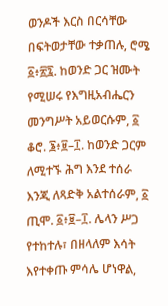ወንዶች እርስ በርሳቸው በፍትወታቸው ተቃጠሉ, ሮሜ ፩፥፳፯. ከወንድ ጋር ዝሙት የሚሠሩ የእግዚአብሔርን መንግሥት አይወርሱም, ፩ ቆሮ. ፮፥፱–፲. ከወንድ ጋርም ለሚተኙ ሕግ እንደ ተሰራ እንጂ ለጻድቅ አልተሰራም, ፩ ጢሞ. ፩፥፱–፲. ሌላን ሥጋ የተከተሉ፣ በዘላለም እሳት እየተቀጡ ምሳሌ ሆነዋል,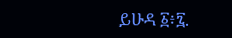ይሁዳ ፩፥፯.